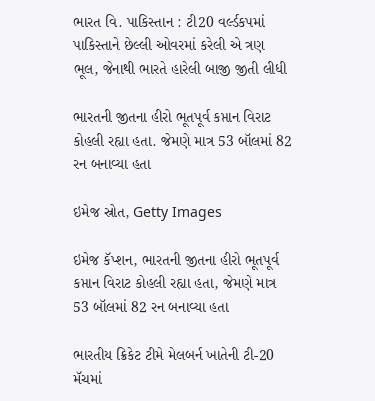ભારત વિ. પાકિસ્તાન : ટી20 વર્લ્ડકપમાં પાકિસ્તાને છેલ્લી ઓવરમાં કરેલી એ ત્રણ ભૂલ, જેનાથી ભારતે હારેલી બાજી જીતી લીધી

ભારતની જીતના હીરો ભૂતપૂર્વ કપ્તાન વિરાટ કોહલી રહ્યા હતા. જેમણે માત્ર 53 બૉલમાં 82 રન બનાવ્યા હતા

ઇમેજ સ્રોત, Getty Images

ઇમેજ કૅપ્શન, ભારતની જીતના હીરો ભૂતપૂર્વ કપ્તાન વિરાટ કોહલી રહ્યા હતા, જેમણે માત્ર 53 બૉલમાં 82 રન બનાવ્યા હતા

ભારતીય ક્રિકેટ ટીમે મેલબર્ન ખાતેની ટી-20 મૅચમાં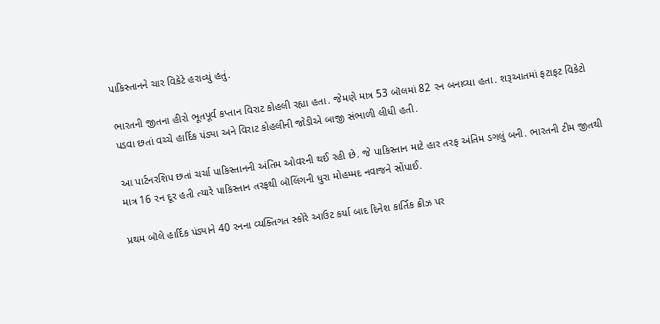પાકિસ્તાનને ચાર વિકેટે હરાવ્યું હતું.

ભારતની જીતના હીરો ભૂતપૂર્વ કપ્તાન વિરાટ કોહલી રહ્યા હતા. જેમણે માત્ર 53 બૉલમાં 82 રન બનાવ્યા હતા. શરૂઆતમાં ફટાફટ વિકેટો પડવા છતાં વચ્ચે હાર્દિક પંડ્યા અને વિરાટ કોહલીની જોડીએ બાજી સંભાળી લીધી હતી.

આ પાર્ટનરશિપ છતાં ચર્ચા પાકિસ્તાનની અંતિમ ઓવરની થઈ રહી છે. જે પાકિસ્તાન માટે હાર તરફ અંતિમ ડગલું બની. ભારતની ટીમ જીતથી માત્ર 16 રન દૂર હતી ત્યારે પાકિસ્તાન તરફથી બૉલિંગની ધુરા મોહમ્મદ નવાજને સોંપાઈ.

પ્રથમ બૉલે હાર્દિક પંડ્યાને 40 રનના વ્યક્તિગત સ્કોરે આઉટ કર્યા બાદ દિનેશ કાર્તિક ક્રીઝ પર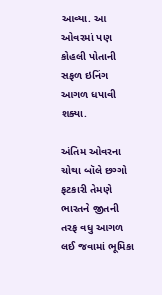આવ્યા. આ ઓવરમાં પણ કોહલી પોતાની સફળ ઇનિંગ આગળ ધપાવી શક્યા.

અંતિમ ઓવરના ચોથા બૉલે છગ્ગો ફટકારી તેમણે ભારતને જીતની તરફ વધુ આગળ લઈ જવામાં ભૂમિકા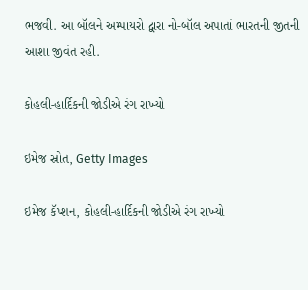ભજવી. આ બૉલને અમ્પાયરો દ્વારા નો-બૉલ અપાતાં ભારતની જીતની આશા જીવંત રહી.

કોહલી-હાર્દિકની જોડીએ રંગ રાખ્યો

ઇમેજ સ્રોત, Getty Images

ઇમેજ કૅપ્શન, કોહલી-હાર્દિકની જોડીએ રંગ રાખ્યો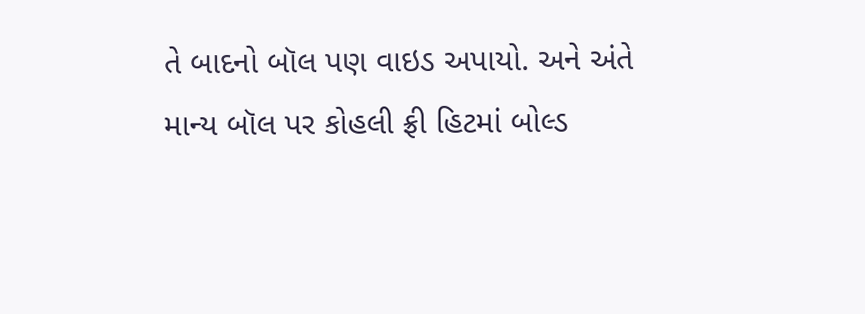તે બાદનો બૉલ પણ વાઇડ અપાયો. અને અંતે માન્ય બૉલ પર કોહલી ફ્રી હિટમાં બોલ્ડ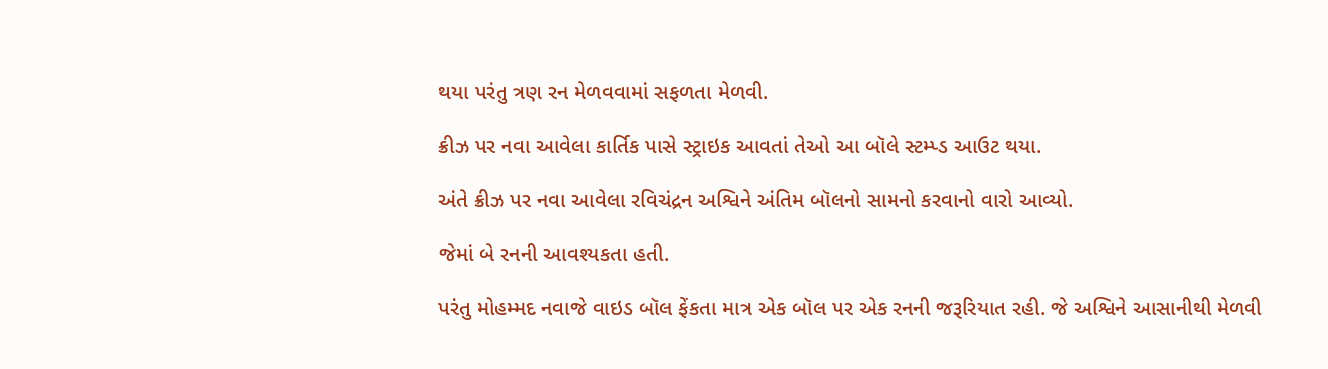થયા પરંતુ ત્રણ રન મેળવવામાં સફળતા મેળવી.

ક્રીઝ પર નવા આવેલા કાર્તિક પાસે સ્ટ્રાઇક આવતાં તેઓ આ બૉલે સ્ટમ્પ્ડ આઉટ થયા.

અંતે ક્રીઝ પર નવા આવેલા રવિચંદ્રન અશ્વિને અંતિમ બૉલનો સામનો કરવાનો વારો આવ્યો.

જેમાં બે રનની આવશ્યકતા હતી.

પરંતુ મોહમ્મદ નવાજે વાઇડ બૉલ ફેંકતા માત્ર એક બૉલ પર એક રનની જરૂરિયાત રહી. જે અશ્વિને આસાનીથી મેળવી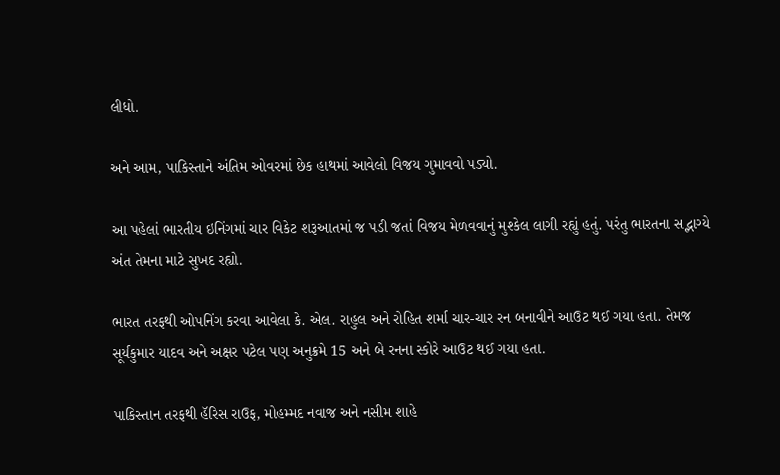લીધો.

અને આમ, પાકિસ્તાને અંતિમ ઓવરમાં છેક હાથમાં આવેલો વિજય ગુમાવવો પડ્યો.

આ પહેલાં ભારતીય ઇનિંગમાં ચાર વિકેટ શરૂઆતમાં જ પડી જતાં વિજય મેળવવાનું મુશ્કેલ લાગી રહ્યું હતું. પરંતુ ભારતના સદ્ભાગ્યે અંત તેમના માટે સુખદ રહ્યો.

ભારત તરફથી ઓપનિંગ કરવા આવેલા કે. એલ. રાહુલ અને રોહિત શર્મા ચાર-ચાર રન બનાવીને આઉટ થઈ ગયા હતા. તેમજ સૂર્યકુમાર યાદવ અને અક્ષર પટેલ પણ અનુક્રમે 15 અને બે રનના સ્કોરે આઉટ થઈ ગયા હતા.

પાકિસ્તાન તરફથી હૅરિસ રાઉફ, મોહમ્મદ નવાજ અને નસીમ શાહે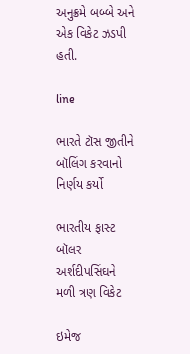અનુક્રમે બબ્બે અને એક વિકેટ ઝડપી હતી.

line

ભારતે ટૉસ જીતીને બૉલિંગ કરવાનો નિર્ણય કર્યો

ભારતીય ફાસ્ટ બૉલર અર્શદીપસિંઘને મળી ત્રણ વિકેટ

ઇમેજ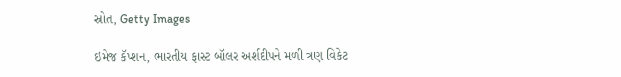સ્રોત, Getty Images

ઇમેજ કૅપ્શન, ભારતીય ફાસ્ટ બૉલર અર્શદીપને મળી ત્રણ વિકેટ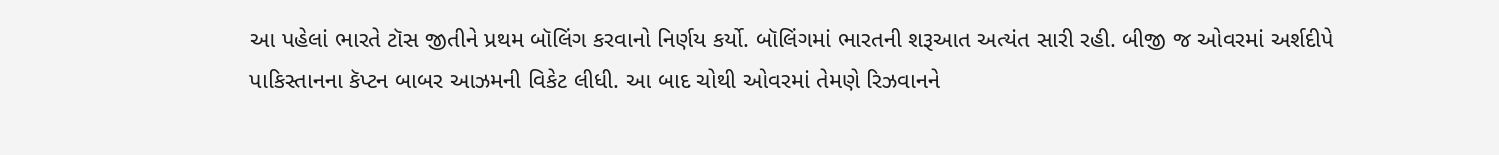આ પહેલાં ભારતે ટૉસ જીતીને પ્રથમ બૉલિંગ કરવાનો નિર્ણય કર્યો. બૉલિંગમાં ભારતની શરૂઆત અત્યંત સારી રહી. બીજી જ ઓવરમાં અર્શદીપે પાકિસ્તાનના કૅપ્ટન બાબર આઝમની વિકેટ લીધી. આ બાદ ચોથી ઓવરમાં તેમણે રિઝવાનને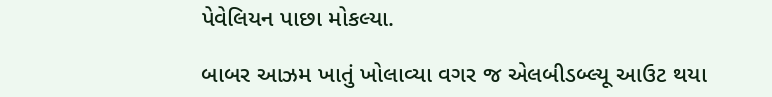પેવેલિયન પાછા મોકલ્યા.

બાબર આઝમ ખાતું ખોલાવ્યા વગર જ એલબીડબ્લ્યૂ આઉટ થયા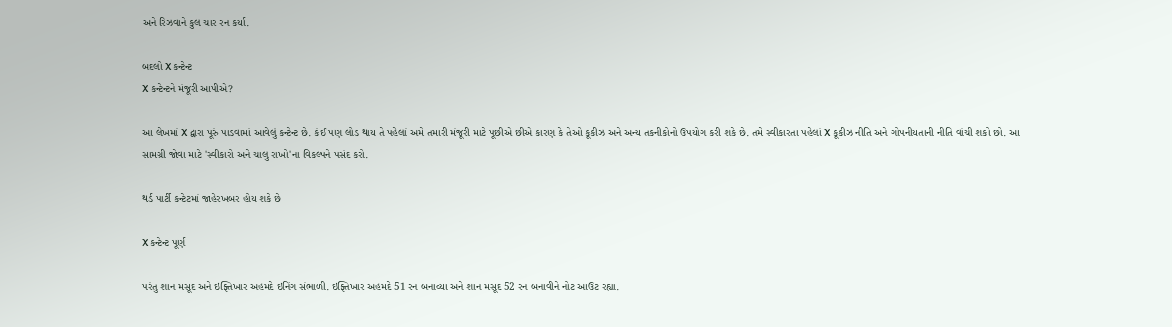અને રિઝવાને કુલ ચાર રન કર્યા.

બદલો X કન્ટેન્ટ
X કન્ટેન્ટને મંજૂરી આપીએ?

આ લેખમાં X દ્વારા પૂરું પાડવામાં આવેલું કન્ટેન્ટ છે. કંઈ પણ લોડ થાય તે પહેલાં અમે તમારી મંજૂરી માટે પૂછીએ છીએ કારણ કે તેઓ કૂકીઝ અને અન્ય તકનીકોનો ઉપયોગ કરી શકે છે. તમે સ્વીકારતા પહેલાં X કૂકીઝ નીતિ અને ગોપનીયતાની નીતિ વાંચી શકો છો. આ સામગ્રી જોવા માટે 'સ્વીકારો અને ચાલુ રાખો'ના વિકલ્પને પસંદ કરો.

થર્ડ પાર્ટી કન્ટેટમાં જાહેરખબર હોય શકે છે

X કન્ટેન્ટ પૂર્ણ

પરંતુ શાન મસૂદ અને ઇફ્તિખાર અહમદે ઇનિંગ સંભાળી. ઇફ્તિખાર અહમદે 51 રન બનાવ્યા અને શાન મસૂદ 52 રન બનાવીને નોટ આઉટ રહ્યા.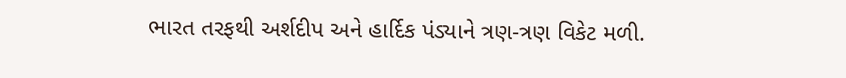ભારત તરફથી અર્શદીપ અને હાર્દિક પંડ્યાને ત્રણ-ત્રણ વિકેટ મળી.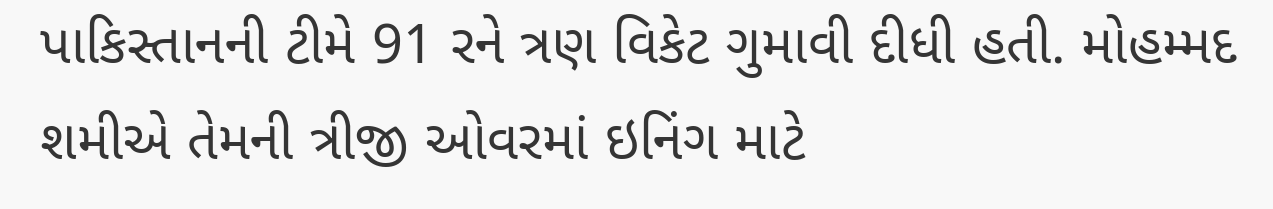પાકિસ્તાનની ટીમે 91 રને ત્રણ વિકેટ ગુમાવી દીધી હતી. મોહમ્મદ શમીએ તેમની ત્રીજી ઓવરમાં ઇનિંગ માટે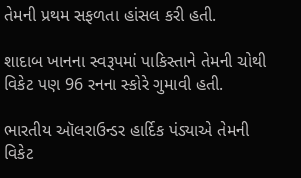તેમની પ્રથમ સફળતા હાંસલ કરી હતી.

શાદાબ ખાનના સ્વરૂપમાં પાકિસ્તાને તેમની ચોથી વિકેટ પણ 96 રનના સ્કોરે ગુમાવી હતી.

ભારતીય ઑલરાઉન્ડર હાર્દિક પંડ્યાએ તેમની વિકેટ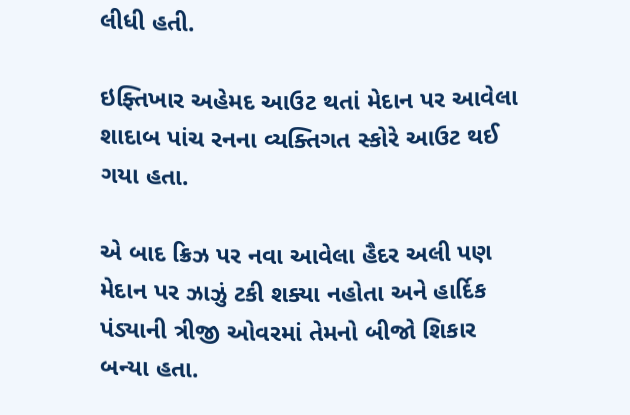લીધી હતી.

ઇફ્તિખાર અહેમદ આઉટ થતાં મેદાન પર આવેલા શાદાબ પાંચ રનના વ્યક્તિગત સ્કોરે આઉટ થઈ ગયા હતા.

એ બાદ ક્રિઝ પર નવા આવેલા હૈદર અલી પણ મેદાન પર ઝાઝું ટકી શક્યા નહોતા અને હાર્દિક પંડ્યાની ત્રીજી ઓવરમાં તેમનો બીજો શિકાર બન્યા હતા.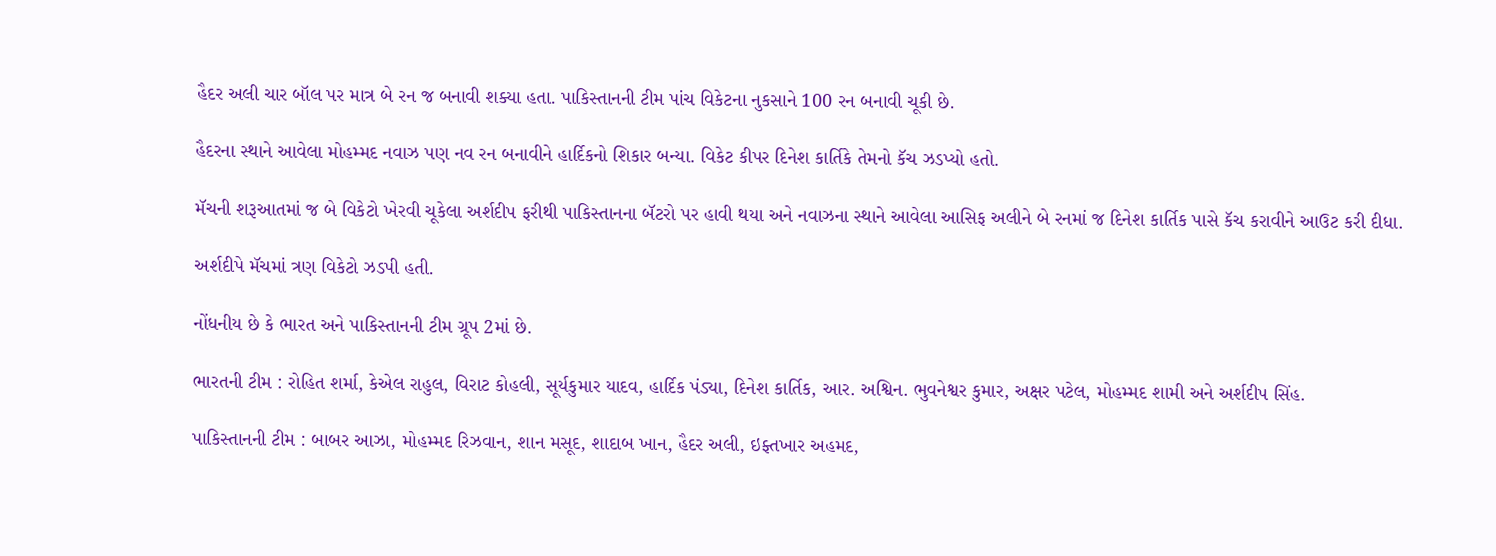હૈદર અલી ચાર બૉલ પર માત્ર બે રન જ બનાવી શક્યા હતા. પાકિસ્તાનની ટીમ પાંચ વિકેટના નુકસાને 100 રન બનાવી ચૂકી છે.

હૈદરના સ્થાને આવેલા મોહમ્મદ નવાઝ પણ નવ રન બનાવીને હાર્દિકનો શિકાર બન્યા. વિકેટ કીપર દિનેશ કાર્તિકે તેમનો કૅચ ઝડપ્યો હતો.

મૅચની શરૂઆતમાં જ બે વિકેટો ખેરવી ચૂકેલા અર્શદીપ ફરીથી પાકિસ્તાનના બૅટરો પર હાવી થયા અને નવાઝના સ્થાને આવેલા આસિફ અલીને બે રનમાં જ દિનેશ કાર્તિક પાસે કૅચ કરાવીને આઉટ કરી દીધા.

અર્શદીપે મૅચમાં ત્રણ વિકેટો ઝડપી હતી.

નોંધનીય છે કે ભારત અને પાકિસ્તાનની ટીમ ગ્રૂપ 2માં છે.

ભારતની ટીમ : રોહિત શર્મા, કેએલ રાહુલ, વિરાટ કોહલી, સૂર્યકુમાર યાદવ, હાર્દિક પંડ્યા, દિનેશ કાર્તિક, આર. અશ્વિન. ભુવનેશ્વર કુમાર, અક્ષર પટેલ, મોહમ્મદ શામી અને અર્શદીપ સિંહ.

પાકિસ્તાનની ટીમ : બાબર આઝા, મોહમ્મદ રિઝવાન, શાન મસૂદ, શાદાબ ખાન, હૈદર અલી, ઇફ્તખાર અહમદ,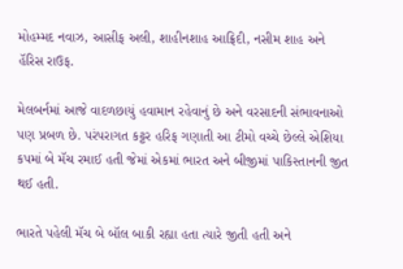મોહમ્મદ નવાઝ, આસીફ અલી, શાહીનશાહ આફ્રિદી, નસીમ શાહ અને હૅરિસ રાઉફ.

મેલબર્નમાં આજે વાદળછાયું હવામાન રહેવાનું છે અને વરસાદની સંભાવનાઓ પણ પ્રબળ છે. પરંપરાગત કટ્ટર હરિફ ગણાતી આ ટીમો વચ્ચે છેલ્લે એશિયા કપમાં બે મૅચ રમાઈ હતી જેમાં એકમાં ભારત અને બીજીમાં પાકિસ્તાનની જીત થઈ હતી.

ભારતે પહેલી મૅચ બે બૉલ બાકી રહ્યા હતા ત્યારે જીતી હતી અને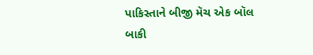પાકિસ્તાને બીજી મૅચ એક બૉલ બાકી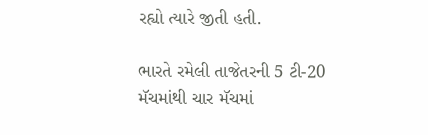રહ્યો ત્યારે જીતી હતી.

ભારતે રમેલી તાજેતરની 5 ટી-20 મૅચમાંથી ચાર મૅચમાં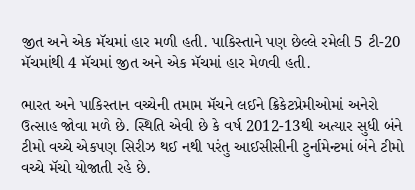જીત અને એક મૅચમાં હાર મળી હતી. પાકિસ્તાને પણ છેલ્લે રમેલી 5 ટી-20 મૅચમાંથી 4 મૅચમાં જીત અને એક મૅચમાં હાર મેળવી હતી.

ભારત અને પાકિસ્તાન વચ્ચેની તમામ મૅચને લઈને ક્રિકેટપ્રેમીઓમાં અનેરો ઉત્સાહ જોવા મળે છે. સ્થિતિ એવી છે કે વર્ષ 2012-13થી અત્યાર સુધી બંને ટીમો વચ્ચે એકપણ સિરીઝ થઈ નથી પરંતુ આઈસીસીની ટુર્નામેન્ટમાં બંને ટીમો વચ્ચે મૅચો યોજાતી રહે છે.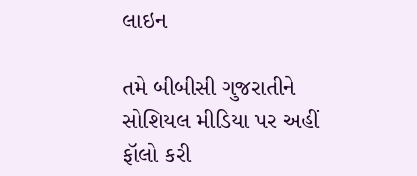લાઇન

તમે બીબીસી ગુજરાતીને સોશિયલ મીડિયા પર અહીં ફૉલો કરી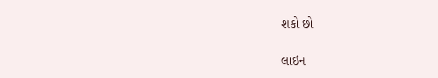શકો છો

લાઇન